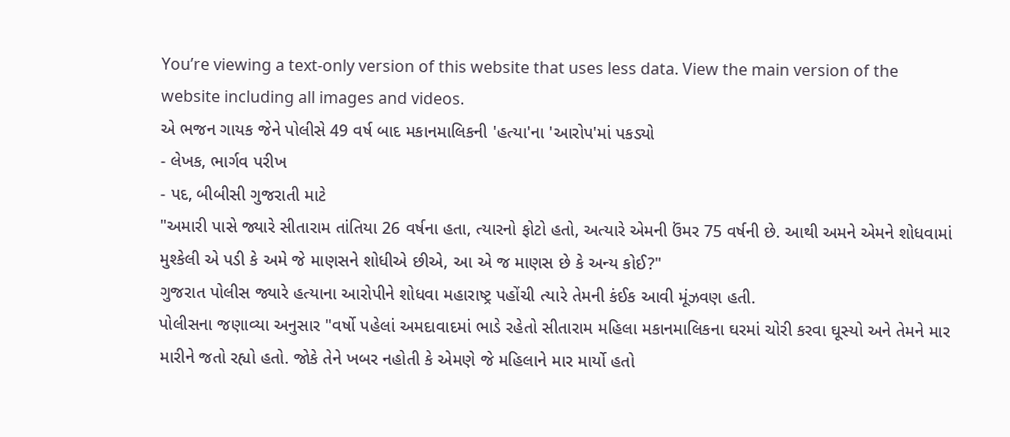You’re viewing a text-only version of this website that uses less data. View the main version of the website including all images and videos.
એ ભજન ગાયક જેને પોલીસે 49 વર્ષ બાદ મકાનમાલિકની 'હત્યા'ના 'આરોપ'માં પકડ્યો
- લેખક, ભાર્ગવ પરીખ
- પદ, બીબીસી ગુજરાતી માટે
"અમારી પાસે જ્યારે સીતારામ તાંતિયા 26 વર્ષના હતા, ત્યારનો ફોટો હતો, અત્યારે એમની ઉંમર 75 વર્ષની છે. આથી અમને એમને શોધવામાં મુશ્કેલી એ પડી કે અમે જે માણસને શોધીએ છીએ, આ એ જ માણસ છે કે અન્ય કોઈ?"
ગુજરાત પોલીસ જ્યારે હત્યાના આરોપીને શોધવા મહારાષ્ટ્ર પહોંચી ત્યારે તેમની કંઈક આવી મૂંઝવણ હતી.
પોલીસના જણાવ્યા અનુસાર "વર્ષો પહેલાં અમદાવાદમાં ભાડે રહેતો સીતારામ મહિલા મકાનમાલિકના ઘરમાં ચોરી કરવા ઘૂસ્યો અને તેમને માર મારીને જતો રહ્યો હતો. જોકે તેને ખબર નહોતી કે એમણે જે મહિલાને માર માર્યો હતો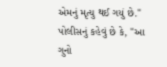એમનું મૃત્યુ થઈ ગયું છે."
પોલીસનું કહેવું છે કે, "આ ગુનો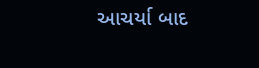આચર્યા બાદ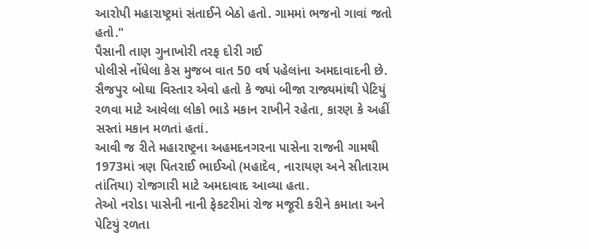આરોપી મહારાષ્ટ્રમાં સંતાઈને બેઠો હતો. ગામમાં ભજનો ગાવાં જતો હતો."
પૈસાની તાણ ગુનાખોરી તરફ દોરી ગઈ
પોલીસે નોંધેલા કેસ મુજબ વાત 50 વર્ષ પહેલાંના અમદાવાદની છે. સૈજપુર બોઘા વિસ્તાર એવો હતો કે જ્યાં બીજા રાજ્યમાંથી પેટિયું રળવા માટે આવેલા લોકો ભાડે મકાન રાખીને રહેતા, કારણ કે અહીં સસ્તાં મકાન મળતાં હતાં.
આવી જ રીતે મહારાષ્ટ્રના અહમદનગરના પાસેના રાજની ગામથી 1973માં ત્રણ પિતરાઈ ભાઈઓ (મહાદેવ, નારાયણ અને સીતારામ તાંતિયા) રોજગારી માટે અમદાવાદ આવ્યા હતા.
તેઓ નરોડા પાસેની નાની ફેકટરીમાં રોજ મજૂરી કરીને કમાતા અને પેટિયું રળતા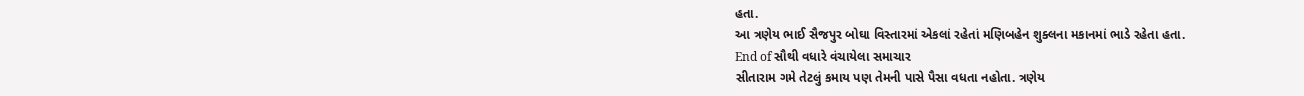હતા.
આ ત્રણેય ભાઈ સૈજપુર બોઘા વિસ્તારમાં એકલાં રહેતાં મણિબહેન શુક્લના મકાનમાં ભાડે રહેતા હતા.
End of સૌથી વધારે વંચાયેલા સમાચાર
સીતારામ ગમે તેટલું કમાય પણ તેમની પાસે પૈસા વધતા નહોતા. ત્રણેય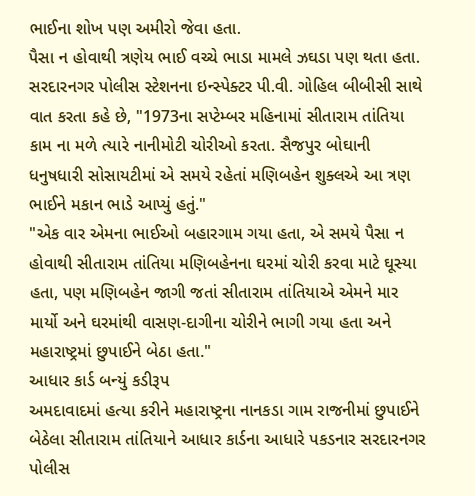ભાઈના શોખ પણ અમીરો જેવા હતા.
પૈસા ન હોવાથી ત્રણેય ભાઈ વચ્ચે ભાડા મામલે ઝઘડા પણ થતા હતા.
સરદારનગર પોલીસ સ્ટેશનના ઇન્સ્પેક્ટર પી.વી. ગોહિલ બીબીસી સાથે વાત કરતા કહે છે, "1973ના સપ્ટેમ્બર મહિનામાં સીતારામ તાંતિયા કામ ના મળે ત્યારે નાનીમોટી ચોરીઓ કરતા. સૈજપુર બોઘાની ધનુષધારી સોસાયટીમાં એ સમયે રહેતાં મણિબહેન શુક્લએ આ ત્રણ ભાઈને મકાન ભાડે આપ્યું હતું."
"એક વાર એમના ભાઈઓ બહારગામ ગયા હતા, એ સમયે પૈસા ન હોવાથી સીતારામ તાંતિયા મણિબહેનના ઘરમાં ચોરી કરવા માટે ઘૂસ્યા હતા, પણ મણિબહેન જાગી જતાં સીતારામ તાંતિયાએ એમને માર માર્યો અને ઘરમાંથી વાસણ-દાગીના ચોરીને ભાગી ગયા હતા અને મહારાષ્ટ્રમાં છુપાઈને બેઠા હતા."
આધાર કાર્ડ બન્યું કડીરૂપ
અમદાવાદમાં હત્યા કરીને મહારાષ્ટ્રના નાનકડા ગામ રાજનીમાં છુપાઈને બેઠેલા સીતારામ તાંતિયાને આધાર કાર્ડના આધારે પકડનાર સરદારનગર પોલીસ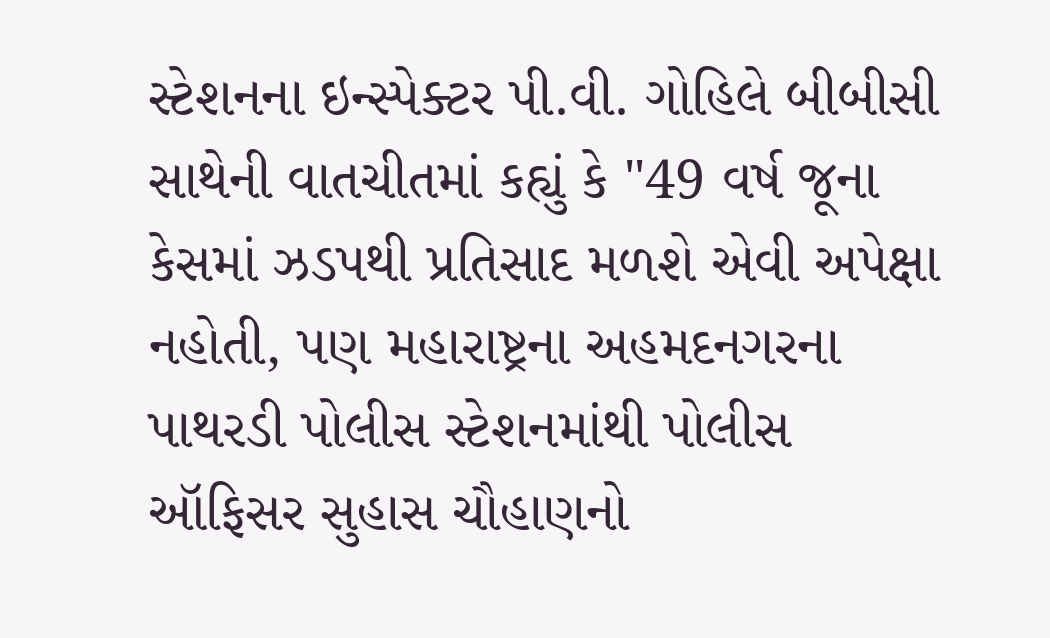સ્ટેશનના ઇન્સ્પેક્ટર પી.વી. ગોહિલે બીબીસી સાથેની વાતચીતમાં કહ્યું કે "49 વર્ષ જૂના કેસમાં ઝડપથી પ્રતિસાદ મળશે એવી અપેક્ષા નહોતી, પણ મહારાષ્ટ્રના અહમદનગરના પાથરડી પોલીસ સ્ટેશનમાંથી પોલીસ ઑફિસર સુહાસ ચૌહાણનો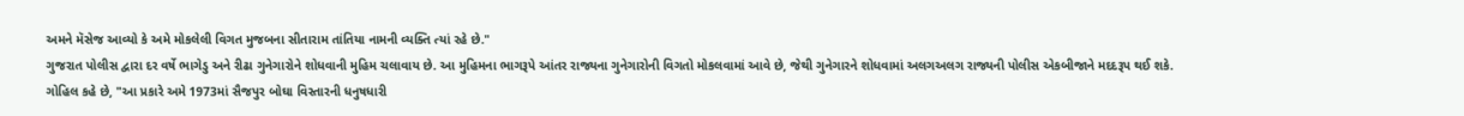અમને મૅસેજ આવ્યો કે અમે મોકલેલી વિગત મુજબના સીતારામ તાંતિયા નામની વ્યક્તિ ત્યાં રહે છે."
ગુજરાત પોલીસ દ્વારા દર વર્ષે ભાગેડુ અને રીઢા ગુનેગારોને શોધવાની મુહિમ ચલાવાય છે. આ મુહિમના ભાગરૂપે આંતર રાજ્યના ગુનેગારોની વિગતો મોકલવામાં આવે છે, જેથી ગુનેગારને શોધવામાં અલગઅલગ રાજ્યની પોલીસ એકબીજાને મદદરૂપ થઈ શકે.
ગોહિલ કહે છે, "આ પ્રકારે અમે 1973માં સૈજપુર બોઘા વિસ્તારની ધનુષધારી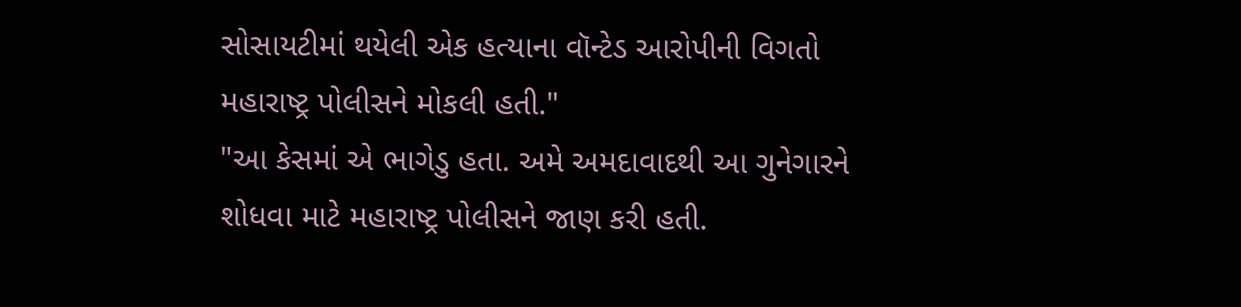સોસાયટીમાં થયેલી એક હત્યાના વૉન્ટેડ આરોપીની વિગતો મહારાષ્ટ્ર પોલીસને મોકલી હતી."
"આ કેસમાં એ ભાગેડુ હતા. અમે અમદાવાદથી આ ગુનેગારને શોધવા માટે મહારાષ્ટ્ર પોલીસને જાણ કરી હતી.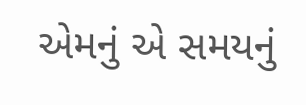એમનું એ સમયનું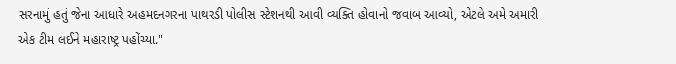સરનામું હતું જેના આધારે અહમદનગરના પાથરડી પોલીસ સ્ટેશનથી આવી વ્યક્તિ હોવાનો જવાબ આવ્યો, એટલે અમે અમારી એક ટીમ લઈને મહારાષ્ટ્ર પહોંચ્યા."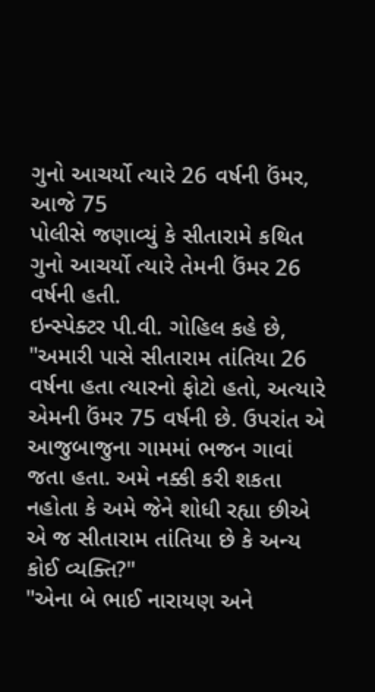ગુનો આચર્યો ત્યારે 26 વર્ષની ઉંમર, આજે 75
પોલીસે જણાવ્યું કે સીતારામે કથિત ગુનો આચર્યો ત્યારે તેમની ઉંમર 26 વર્ષની હતી.
ઇન્સ્પેક્ટર પી.વી. ગોહિલ કહે છે, "અમારી પાસે સીતારામ તાંતિયા 26 વર્ષના હતા ત્યારનો ફોટો હતો, અત્યારે એમની ઉંમર 75 વર્ષની છે. ઉપરાંત એ આજુબાજુના ગામમાં ભજન ગાવાં જતા હતા. અમે નક્કી કરી શકતા નહોતા કે અમે જેને શોધી રહ્યા છીએ એ જ સીતારામ તાંતિયા છે કે અન્ય કોઈ વ્યક્તિ?"
"એના બે ભાઈ નારાયણ અને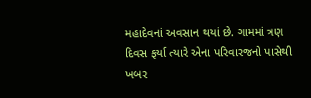મહાદેવનાં અવસાન થયાં છે. ગામમાં ત્રણ દિવસ ફર્યા ત્યારે એના પરિવારજનો પાસેથી ખબર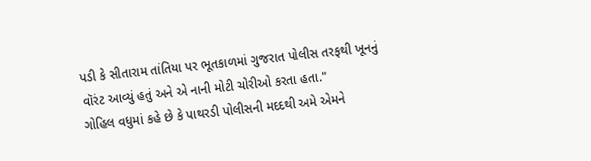પડી કે સીતારામ તાંતિયા પર ભૂતકાળમાં ગુજરાત પોલીસ તરફથી ખૂનનું વૉરંટ આવ્યું હતું અને એ નાની મોટી ચોરીઓ કરતા હતા."
ગોહિલ વધુમાં કહે છે કે પાથરડી પોલીસની મદદથી અમે એમને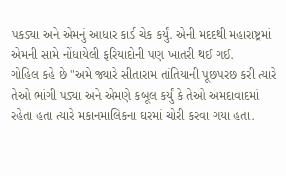પકડ્યા અને એમનું આધાર કાર્ડ ચેક કર્યું. એની મદદથી મહારાષ્ટ્રમાં એમની સામે નોંધાયેલી ફરિયાદોની પણ ખાતરી થઈ ગઈ.
ગોહિલ કહે છે "અમે જ્યારે સીતારામ તાંતિયાની પૂછપરછ કરી ત્યારે તેઓ ભાંગી પડ્યા અને એમણે કબૂલ કર્યું કે તેઓ અમદાવાદમાં રહેતા હતા ત્યારે મકાનમાલિકના ઘરમાં ચોરી કરવા ગયા હતા.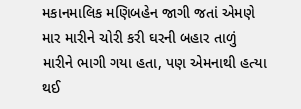મકાનમાલિક મણિબહેન જાગી જતાં એમણે માર મારીને ચોરી કરી ઘરની બહાર તાળું મારીને ભાગી ગયા હતા, પણ એમનાથી હત્યા થઈ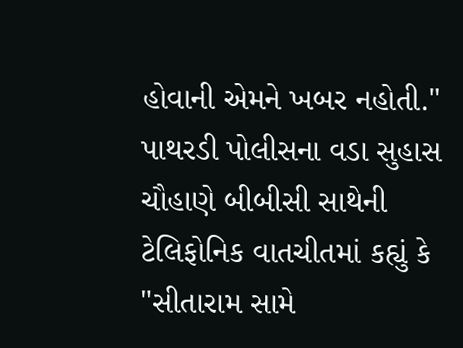હોવાની એમને ખબર નહોતી."
પાથરડી પોલીસના વડા સુહાસ ચૌહાણે બીબીસી સાથેની ટેલિફોનિક વાતચીતમાં કહ્યું કે "સીતારામ સામે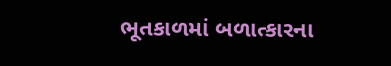ભૂતકાળમાં બળાત્કારના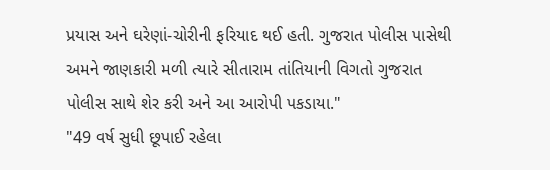પ્રયાસ અને ઘરેણાં-ચોરીની ફરિયાદ થઈ હતી. ગુજરાત પોલીસ પાસેથી અમને જાણકારી મળી ત્યારે સીતારામ તાંતિયાની વિગતો ગુજરાત પોલીસ સાથે શેર કરી અને આ આરોપી પકડાયા."
"49 વર્ષ સુધી છૂપાઈ રહેલા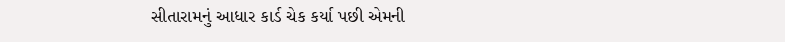સીતારામનું આધાર કાર્ડ ચેક કર્યા પછી એમની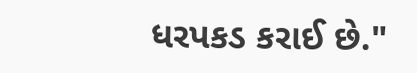ધરપકડ કરાઈ છે."